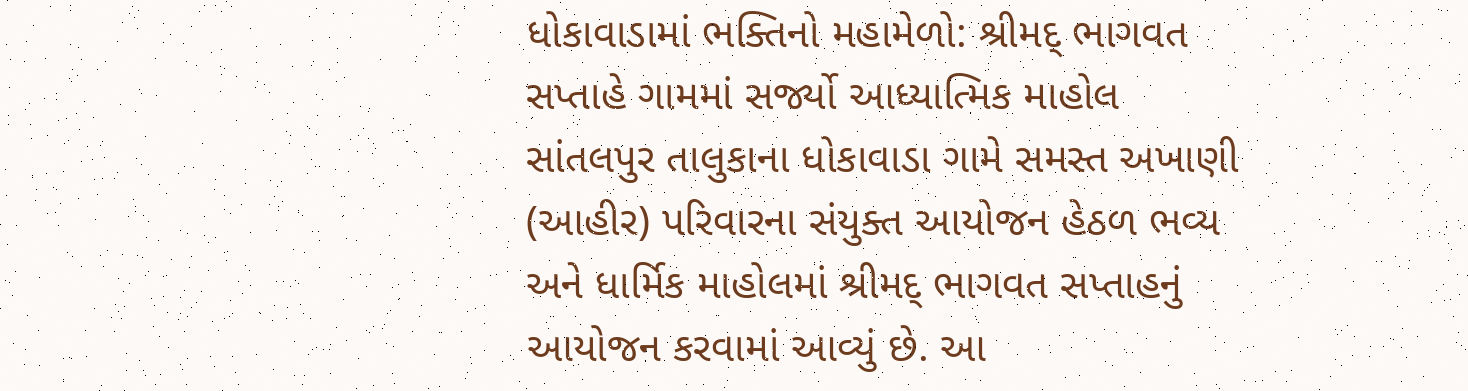ધોકાવાડામાં ભક્તિનો મહામેળો: શ્રીમદ્ ભાગવત સપ્તાહે ગામમાં સર્જ્યો આધ્યાત્મિક માહોલ
સાંતલપુર તાલુકાના ધોકાવાડા ગામે સમસ્ત અખાણી (આહીર) પરિવારના સંયુક્ત આયોજન હેઠળ ભવ્ય અને ધાર્મિક માહોલમાં શ્રીમદ્ ભાગવત સપ્તાહનું આયોજન કરવામાં આવ્યું છે. આ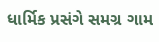ધાર્મિક પ્રસંગે સમગ્ર ગામ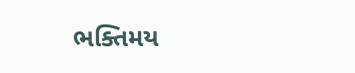ભક્તિમય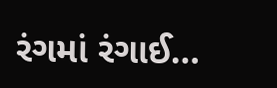રંગમાં રંગાઈ…